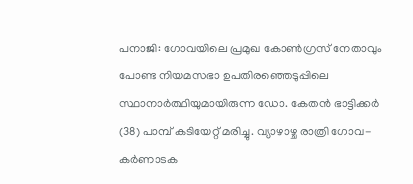പനാജി: ഗോവയിലെ പ്രമുഖ കോൺഗ്രസ് നേതാവും പോണ്ട നിയമസഭാ ഉപതിരഞ്ഞെടുപ്പിലെ സ്ഥാനാർത്ഥിയുമായിരുന്ന ഡോ. കേതൻ ഭാട്ടിക്കർ (38) പാമ്പ് കടിയേറ്റ് മരിച്ചു. വ്യാഴാഴ്ച രാത്രി ഗോവ-കർണാടക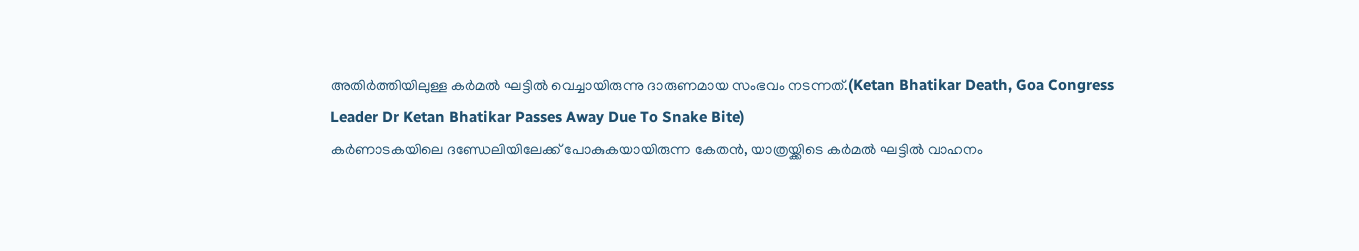അതിർത്തിയിലുള്ള കർമൽ ഘട്ടിൽ വെച്ചായിരുന്നു ദാരുണമായ സംഭവം നടന്നത്.(Ketan Bhatikar Death, Goa Congress Leader Dr Ketan Bhatikar Passes Away Due To Snake Bite)
കർണാടകയിലെ ദണ്ഡേലിയിലേക്ക് പോകുകയായിരുന്ന കേതൻ, യാത്രയ്ക്കിടെ കർമൽ ഘട്ടിൽ വാഹനം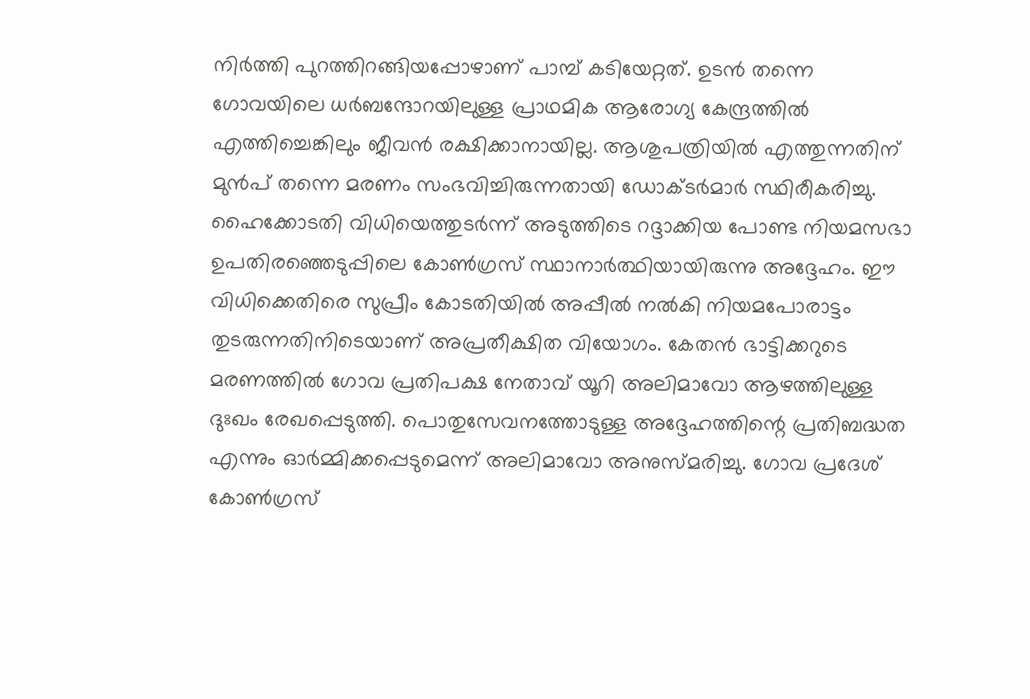നിർത്തി പുറത്തിറങ്ങിയപ്പോഴാണ് പാമ്പ് കടിയേറ്റത്. ഉടൻ തന്നെ ഗോവയിലെ ധർബന്ദോറയിലുള്ള പ്രാഥമിക ആരോഗ്യ കേന്ദ്രത്തിൽ എത്തിച്ചെങ്കിലും ജീവൻ രക്ഷിക്കാനായില്ല. ആശുപത്രിയിൽ എത്തുന്നതിന് മുൻപ് തന്നെ മരണം സംഭവിച്ചിരുന്നതായി ഡോക്ടർമാർ സ്ഥിരീകരിച്ചു.
ഹൈക്കോടതി വിധിയെത്തുടർന്ന് അടുത്തിടെ റദ്ദാക്കിയ പോണ്ട നിയമസഭാ ഉപതിരഞ്ഞെടുപ്പിലെ കോൺഗ്രസ് സ്ഥാനാർത്ഥിയായിരുന്നു അദ്ദേഹം. ഈ വിധിക്കെതിരെ സുപ്രീം കോടതിയിൽ അപ്പീൽ നൽകി നിയമപോരാട്ടം തുടരുന്നതിനിടെയാണ് അപ്രതീക്ഷിത വിയോഗം. കേതൻ ഭാട്ടിക്കറുടെ മരണത്തിൽ ഗോവ പ്രതിപക്ഷ നേതാവ് യൂറി അലിമാവോ ആഴത്തിലുള്ള ദുഃഖം രേഖപ്പെടുത്തി. പൊതുസേവനത്തോടുള്ള അദ്ദേഹത്തിന്റെ പ്രതിബദ്ധത എന്നും ഓർമ്മിക്കപ്പെടുമെന്ന് അലിമാവോ അനുസ്മരിച്ചു. ഗോവ പ്രദേശ് കോൺഗ്രസ്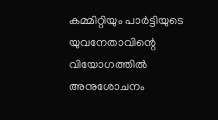കമ്മിറ്റിയും പാർട്ടിയുടെ യുവനേതാവിന്റെ വിയോഗത്തിൽ അനുശോചനം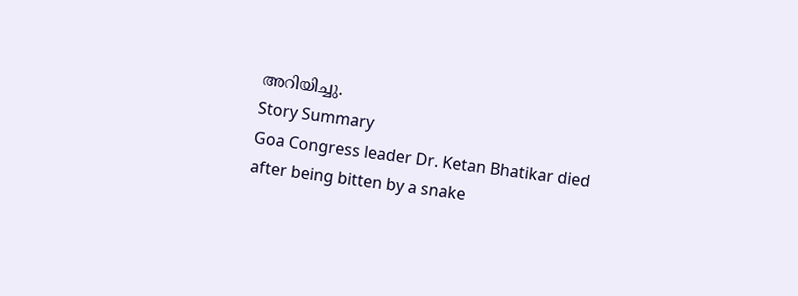അറിയിച്ചു.
Story Summary
Goa Congress leader Dr. Ketan Bhatikar died after being bitten by a snake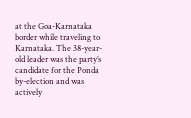at the Goa-Karnataka border while traveling to Karnataka. The 38-year-old leader was the party’s candidate for the Ponda by-election and was actively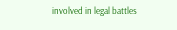involved in legal battles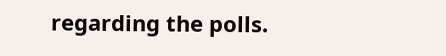regarding the polls.